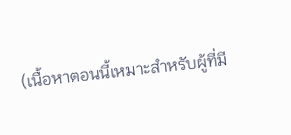(เนื้อหาตอนนี้เหมาะสำหรับผู้ที่มี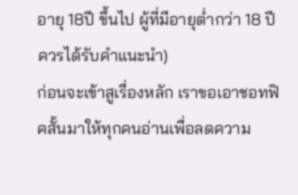อายุ 18ปี ขึ้นไป ผู้ที่มีอายุต่ำกว่า 18 ปีควรได้รับคำแนะนำ)
ก่อนจะเข้าสูเรื่องหลัก เราขอเอาชอทฟิคสั้นมาให้ทุกคนอ่านเพื่อลดความ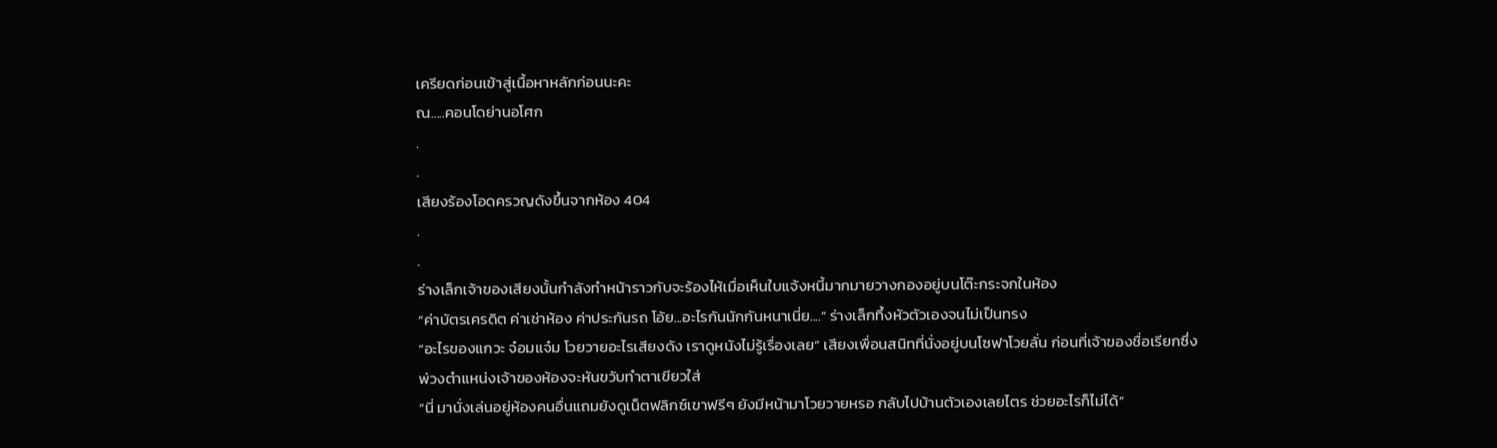เครียดก่อนเข้าสู่เนื้อหาหลักก่อนนะคะ
ณ.....คอนโดย่านอโศก
.
.
เสียงร้องโอดครวญดังขึ้นจากห้อง 404
.
.
ร่างเล็กเจ้าของเสียงนั้นกำลังทำหน้าราวกับจะร้องไห้เมื่อเห็นใบแจ้งหนี้มากมายวางกองอยู่บนโต๊ะกระจกในห้อง
“ค่าบัตรเครดิต ค่าเช่าห้อง ค่าประกันรถ โอ้ย...อะไรกันนักกันหนาเนี่ย....” ร่างเล็กทึ้งหัวตัวเองจนไม่เป็นทรง
“อะไรของแกวะ จ๋อมแจ๋ม โวยวายอะไรเสียงดัง เราดูหนังไม่รู้เรื่องเลย” เสียงเพื่อนสนิทที่นั่งอยู่บนโซฟาโวยลั่น ก่อนที่เจ้าของชื่อเรียกซึ่งพ่วงตำแหน่งเจ้าของห้องจะหันขวับทำตาเขียวใส่
“นี่ มานั่งเล่นอยู่ห้องคนอื่นแถมยังดูเน็ตฟลิกซ์เขาฟรีๆ ยังมีหน้ามาโวยวายหรอ กลับไปบ้านตัวเองเลยไตร ช่วยอะไรก็ไม่ได้”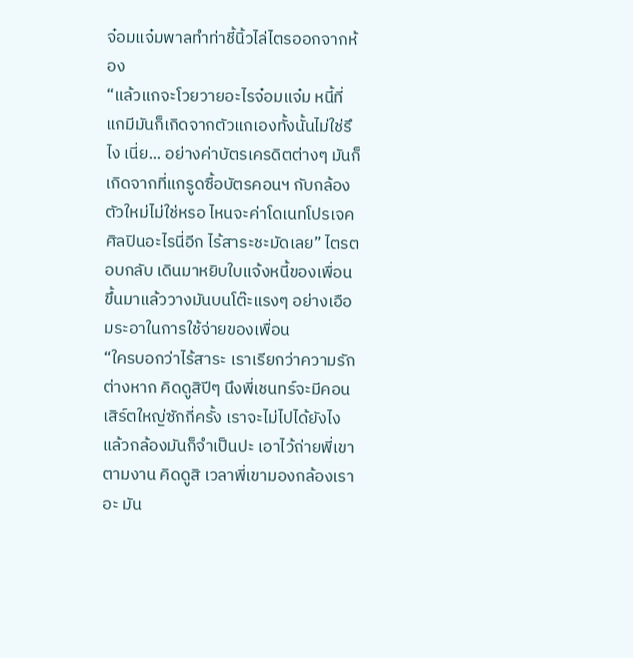จ๋อมแจ๋มพาลทำท่าชี้นิ้วไล่ไตรออกจากห้อง
“แล้วแกจะโวยวายอะไรจ๋อมแจ๋ม หนี้ที่แกมีมันก็เกิดจากตัวแกเองทั้งนั้นไม่ใช่รึไง เนี่ย... อย่างค่าบัตรเครดิตต่างๆ มันก็เกิดจากที่แกรูดซื้อบัตรคอนฯ กับกล้องตัวใหม่ไม่ใช่หรอ ไหนจะค่าโดเนทโปรเจคศิลปินอะไรนี่อีก ไร้สาระชะมัดเลย” ไตรตอบกลับ เดินมาหยิบใบแจ้งหนี้ของเพื่อนขึ้นมาแล้ววางมันบนโต๊ะแรงๆ อย่างเอือมระอาในการใช้จ่ายของเพื่อน
“ใครบอกว่าไร้สาระ เราเรียกว่าความรักต่างหาก คิดดูสิปีๆ นึงพี่เชนทร์จะมีคอนเสิร์ตใหญ่ซักกี่ครั้ง เราจะไม่ไปได้ยังไง แล้วกล้องมันก็จำเป็นปะ เอาไว้ถ่ายพี่เขาตามงาน คิดดูสิ เวลาพี่เขามองกล้องเราอะ มัน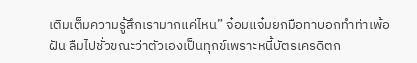เติมเต็มความรู้สึกเรามากแค่ไหน” จ๋อมแจ๋มยกมือทาบอกทำท่าเพ้อฝัน ลืมไปชั่วขณะว่าตัวเองเป็นทุกข์เพราะหนี้บัตรเครดิตก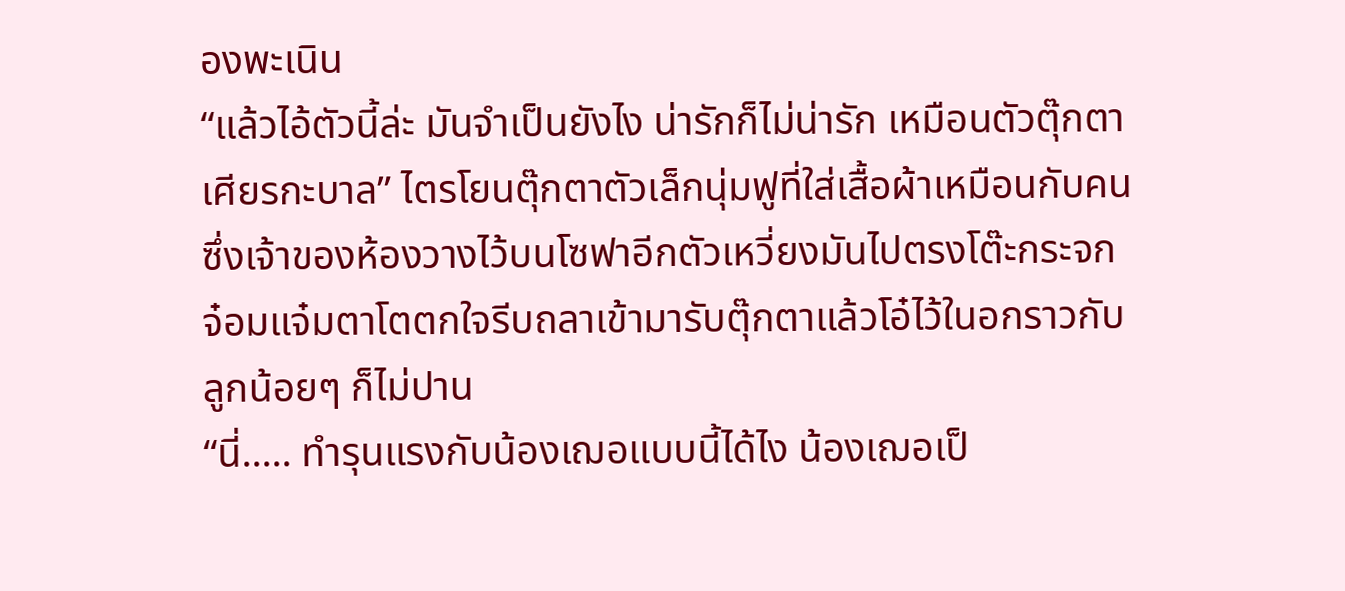องพะเนิน
“แล้วไอ้ตัวนี้ล่ะ มันจำเป็นยังไง น่ารักก็ไม่น่ารัก เหมือนตัวตุ๊กตาเศียรกะบาล” ไตรโยนตุ๊กตาตัวเล็กนุ่มฟูที่ใส่เสื้อผ้าเหมือนกับคน ซึ่งเจ้าของห้องวางไว้บนโซฟาอีกตัวเหวี่ยงมันไปตรงโต๊ะกระจก
จ๋อมแจ๋มตาโตตกใจรีบถลาเข้ามารับตุ๊กตาแล้วโอ๋ไว้ในอกราวกับลูกน้อยๆ ก็ไม่ปาน
“นี่..... ทำรุนแรงกับน้องเฌอแบบนี้ได้ไง น้องเฌอเป็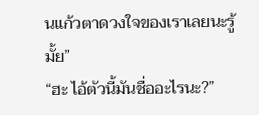นแก้วตาดวงใจของเราเลยนะรู้มั้ย”
“ฮะ ไอ้ตัวนี้มันชื่ออะไรนะ?”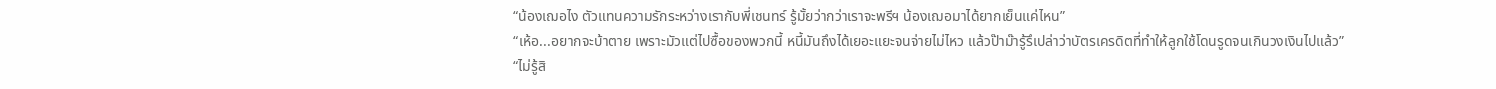“น้องเฌอไง ตัวแทนความรักระหว่างเรากับพี่เชนทร์ รู้มั้ยว่ากว่าเราจะพรีฯ น้องเฌอมาได้ยากเย็นแค่ไหน”
“เห้อ...อยากจะบ้าตาย เพราะมัวแต่ไปซื้อของพวกนี้ หนี้มันถึงได้เยอะแยะจนจ่ายไม่ไหว แล้วป๊าม๊ารู้รึเปล่าว่าบัตรเครดิตที่ทำให้ลูกใช้โดนรูดจนเกินวงเงินไปแล้ว”
“ไม่รู้สิ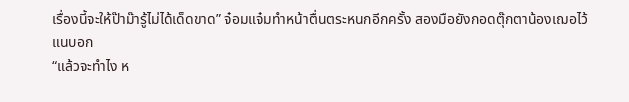เรื่องนี้จะให้ป๊าม๊ารู้ไม่ได้เด็ดขาด” จ๋อมแจ๋มทำหน้าตื่นตระหนกอีกครั้ง สองมือยังกอดตุ๊กตาน้องเฌอไว้แนบอก
“แล้วจะทำไง ห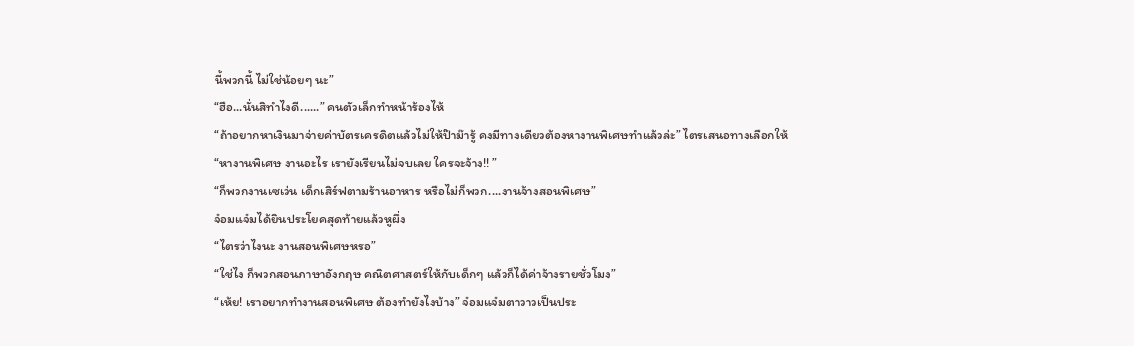นี้พวกนี้ ไม่ใช่น้อยๆ นะ”
“ฮือ...นั่นสิทำไงดี......” คนตัวเล็กทำหน้าร้องไห้
“ถ้าอยากหาเงินมาจ่ายค่าบัตรเครดิตแล้วไม่ให้ป๊าม๊ารู้ คงมีทางเดียวต้องหางานพิเศษทำแล้วล่ะ” ไตรเสนอทางเลือกให้
“หางานพิเศษ งานอะไร เรายังเรียนไม่จบเลย ใครจะจ้าง!! ”
“ก็พวกงานเซเว่น เด็กเสิร์ฟตามร้านอาหาร หรือไม่ก็พวก....งานจ้างสอนพิเศษ”
จ๋อมแจ๋มได้ยินประโยคสุดท้ายแล้วหูผึ่ง
“ไตรว่าไงนะ งานสอนพิเศษหรอ”
“ใช่ไง ก็พวกสอนภาษาอังกฤษ คณิตศาสตร์ให้กับเด็กๆ แล้วก็ได้ค่าจ้างรายชั่วโมง”
“เห้ย! เราอยากทำงานสอนพิเศษ ต้องทำยังไงบ้าง” จ๋อมแจ๋มตาวาวเป็นประ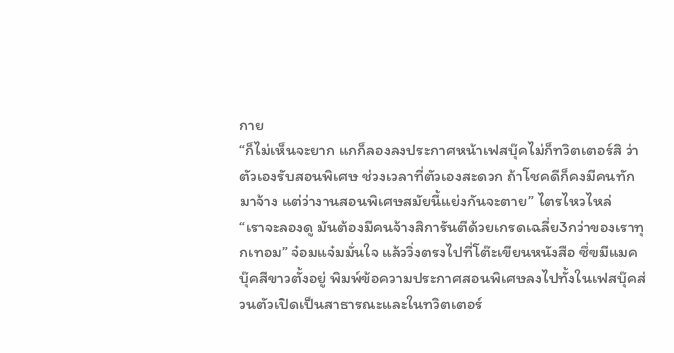กาย
“ก็ไม่เห็นจะยาก แกก็ลองลงประกาศหน้าเฟสบุ๊คไม่ก็ทวิตเตอร์สิ ว่าตัวเองรับสอนพิเศษ ช่วงเวลาที่ตัวเองสะดวก ถ้าโชคดีก็คงมีคนทักมาจ้าง แต่ว่างานสอนพิเศษสมัยนี้แย่งกันจะตาย” ไตรไหวไหล่
“เราจะลองดู มันต้องมีคนจ้างสิการันตีด้วยเกรดเฉลี่ย3กว่าของเราทุกเทอม” จ๋อมแจ๋มมั่นใจ แล้ววิ่งตรงไปที่โต๊ะเขียนหนังสือ ซึ่ฃมีแมคบุ๊คสีขาวตั้งอยู่ พิมพ์ข้อความประกาศสอนพิเศษลงไปทั้งในเฟสบุ๊คส่วนตัวเปิดเป็นสาธารณะและในทวิตเตอร์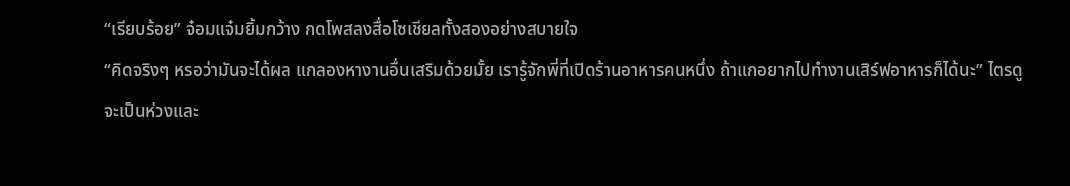“เรียบร้อย” จ๋อมแจ๋มยิ้มกว้าง กดโพสลงสื่อโซเชียลทั้งสองอย่างสบายใจ
“คิดจริงๆ หรอว่ามันจะได้ผล แกลองหางานอื่นเสริมด้วยมั้ย เรารู้จักพี่ที่เปิดร้านอาหารคนหนึ่ง ถ้าแกอยากไปทำงานเสิร์ฟอาหารก็ได้นะ” ไตรดูจะเป็นห่วงและ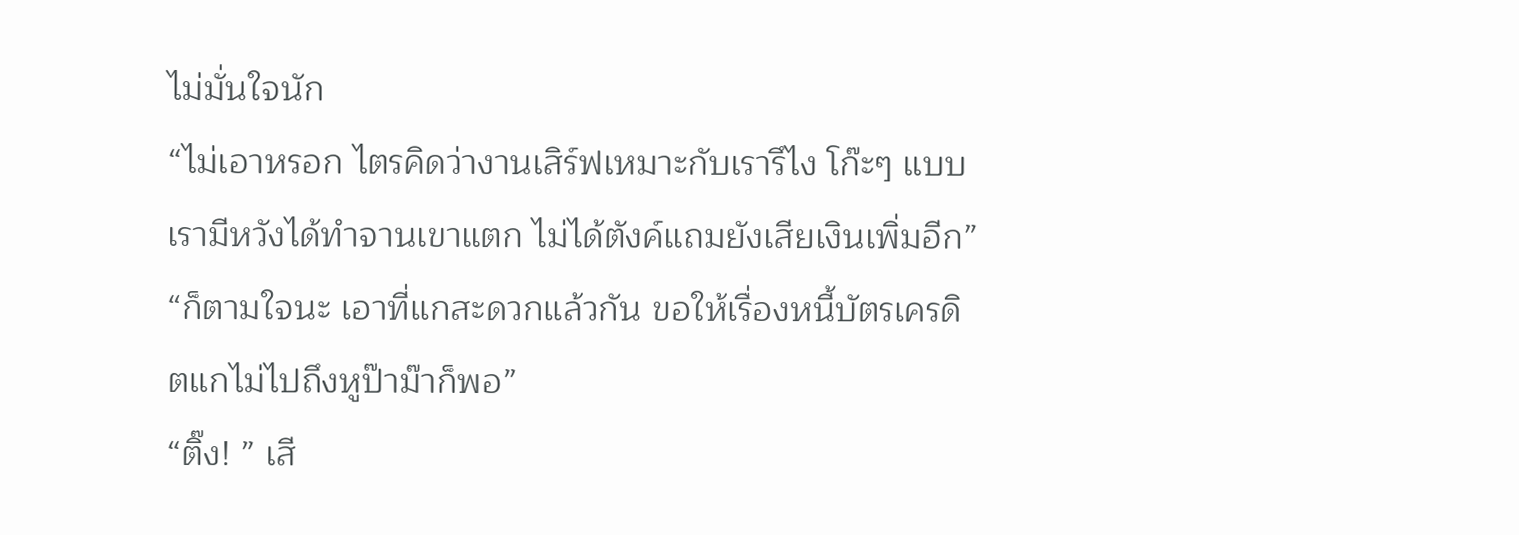ไม่มั่นใจนัก
“ไม่เอาหรอก ไตรคิดว่างานเสิร์ฟเหมาะกับเรารึไง โก๊ะๆ แบบเรามีหวังได้ทำจานเขาแตก ไม่ได้ตังค์แถมยังเสียเงินเพิ่มอีก”
“ก็ตามใจนะ เอาที่แกสะดวกแล้วกัน ขอให้เรื่องหนี้บัตรเครดิตแกไม่ไปถึงหูป๊าม๊าก็พอ”
“ติ๊ง! ” เสี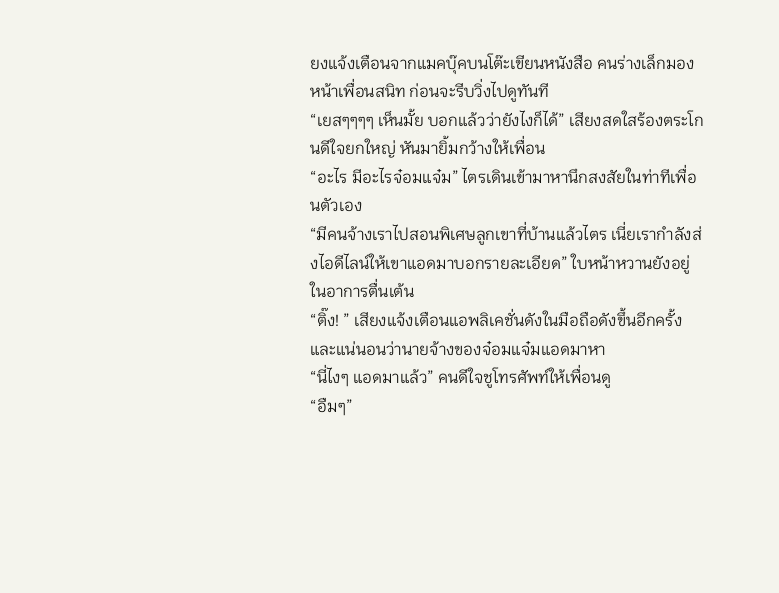ยงแจ้งเตือนจากแมคบุ๊คบนโต๊ะเขียนหนังสือ คนร่างเล็กมองหน้าเพื่อนสนิท ก่อนจะรีบวิ่งไปดูทันที
“เยสๆๆๆๆ เห็นมั้ย บอกแล้วว่ายังไงก็ได้” เสียงสดใสร้องตระโกนดีใจยกใหญ่ หันมายิ้มกว้างให้เพื่อน
“อะไร มีอะไรจ๋อมแจ๋ม” ไตรเดินเข้ามาหานึกสงสัยในท่าทีเพื่อนตัวเอง
“มีคนจ้างเราไปสอนพิเศษลูกเขาที่บ้านแล้วไตร เนี่ยเรากำลังส่งไอดีไลน์ให้เขาแอดมาบอกรายละเอียด” ใบหน้าหวานยังอยู่ในอาการตื่นเต้น
“ติ๊ง! ” เสียงแจ้งเตือนแอพลิเคชั่นดังในมือถือดังขึ้นอีกครั้ง และแน่นอนว่านายจ้างของจ๋อมแจ๋มแอดมาหา
“นี่ไงๆ แอดมาแล้ว” คนดีใจชูโทรศัพท์ให้เพื่อนดู
“อืมๆ”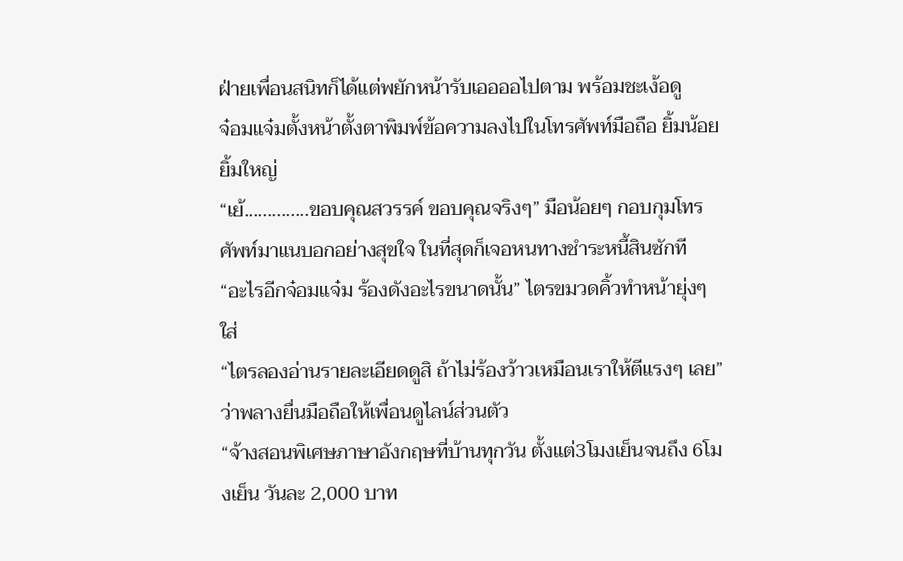ฝ่ายเพื่อนสนิทก็ได้แต่พยักหน้ารับเออออไปตาม พร้อมชะเง้อดู
จ๋อมแจ๋มตั้งหน้าตั้งตาพิมพ์ข้อความลงไปในโทรศัพท์มือถือ ยิ้มน้อยยิ้มใหญ่
“เย้..............ขอบคุณสวรรค์ ขอบคุณจริงๆ” มือน้อยๆ กอบกุมโทรศัพท์มาแนบอกอย่างสุขใจ ในที่สุดก็เจอหนทางชำระหนี้สินซักที
“อะไรอีกจ๋อมแจ๋ม ร้องดังอะไรขนาดนั้น” ไตรขมวดคิ้วทำหน้ายุ่งๆ ใส่
“ไตรลองอ่านรายละเอียดดูสิ ถ้าไม่ร้องว้าวเหมือนเราให้ตีแรงๆ เลย” ว่าพลางยื่นมือถือให้เพื่อนดูไลน์ส่วนตัว
“จ้างสอนพิเศษภาษาอังกฤษที่บ้านทุกวัน ตั้งแต่3โมงเย็นจนถึง 6โมงเย็น วันละ 2,000 บาท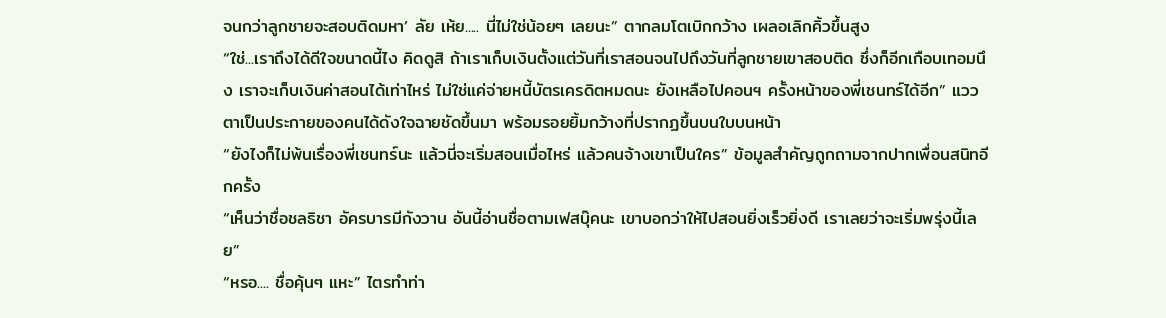จนกว่าลูกชายจะสอบติดมหา’ ลัย เห้ย..... นี่ไม่ใช่น้อยๆ เลยนะ” ตากลมโตเบิกกว้าง เผลอเลิกคิ้วขึ้นสูง
“ใช่...เราถึงได้ดีใจขนาดนี้ไง คิดดูสิ ถ้าเราเก็บเงินตั้งแต่วันที่เราสอนจนไปถึงวันที่ลูกชายเขาสอบติด ซึ่งก็อีกเกือบเทอมนึง เราจะเก็บเงินค่าสอนได้เท่าไหร่ ไม่ใช่แค่จ่ายหนี้บัตรเครดิตหมดนะ ยังเหลือไปคอนฯ ครั้งหน้าของพี่เชนทร์ได้อีก” แววตาเป็นประกายของคนได้ดังใจฉายชัดขึ้นมา พร้อมรอยยิ้มกว้างที่ปรากฏขึ้นบนใบบนหน้า
“ยังไงก็ไม่พ้นเรื่องพี่เชนทร์นะ แล้วนี่จะเริ่มสอนเมื่อไหร่ แล้วคนจ้างเขาเป็นใคร” ข้อมูลสำคัญถูกถามจากปากเพื่อนสนิทอีกครั้ง
“เห็นว่าชื่อชลธิชา อัครบารมีกังวาน อันนี้อ่านชื่อตามเฟสบุ๊คนะ เขาบอกว่าให้ไปสอนยิ่งเร็วยิ่งดี เราเลยว่าจะเริ่มพรุ่งนี้เลย”
“หรอ.... ชื่อคุ้นๆ แหะ” ไตรทำท่า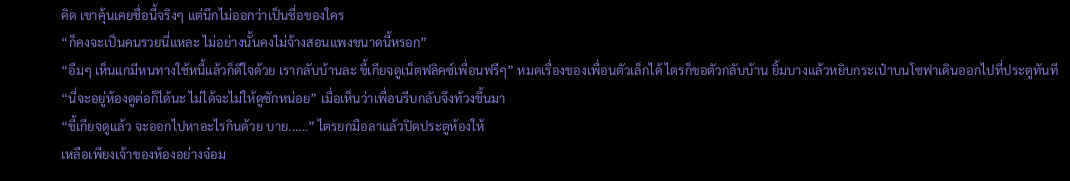คิด เขาคุ้นเคยชื่อนี้จริงๆ แต่นึกไม่ออกว่าเป็นชื่อของใคร
“ก็คงจะเป็นคนรวยนี่แหละ ไม่อย่างนั้นคงไม่จ้างสอนแพงขนาดนี้หรอก”
“อืมๆ เห็นแกมีหนทางใช้หนี้แล้วก็ดีใจด้วย เรากลับบ้านละ ขี้เกียจดูเน็ตฟลิคซ์เพื่อนฟรีๆ” หมดเรื่องของเพื่อนตัวเล็กได้ ไตรก็ขอตัวกลับบ้าน ยิ้มบางแล้วหยิบกระเป๋าบนโซฟาเดินออกไปที่ประตูทันที
“นี่จะอยู่ห้องดูต่อก็ได้นะ ไม่ได้จะไม่ให้ดูซักหน่อย” เมื่อเห็นว่าเพื่อนรีบกลับจึงท้วงขึ้นมา
“ขี้เกียจดูแล้ว จะออกไปหาอะไรกินด้วย บาย......” ไตรยกมือลาแล้วปิดประตูห้องให้
เหลือเพียงเจ้าของห้องอย่างจ๋อม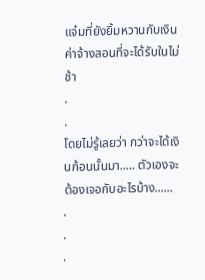แจ๋มที่ยังยิ้มหวานกับเงินค่าจ้างสอนที่จะได้รับในไม่ช้า
.
.
โดยไม่รู้เลยว่า กว่าจะได้เงินก้อนนั้นมา..... ตัวเองจะต้องเจอกับอะไรบ้าง......
.
.
.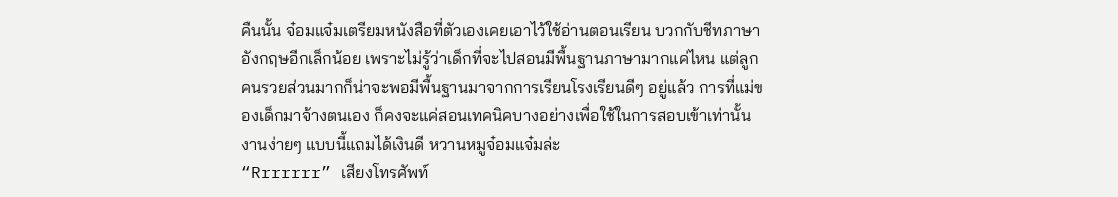คืนนั้น จ๋อมแจ๋มเตรียมหนังสือที่ตัวเองเคยเอาไว้ใช้อ่านตอนเรียน บวกกับชีทภาษาอังกฤษอีกเล็กน้อย เพราะไม่รู้ว่าเด็กที่จะไปสอนมีพื้นฐานภาษามากแค่ไหน แต่ลูกคนรวยส่วนมากก็น่าจะพอมีพื้นฐานมาจากการเรียนโรงเรียนดีๆ อยู่แล้ว การที่แม่ของเด็กมาจ้างตนเอง ก็คงจะแค่สอนเทคนิคบางอย่างเพื่อใช้ในการสอบเข้าเท่านั้น งานง่ายๆ แบบนี้แถมได้เงินดี หวานหมูจ๋อมแจ๋มล่ะ
“Rrrrrrr” เสียงโทรศัพท์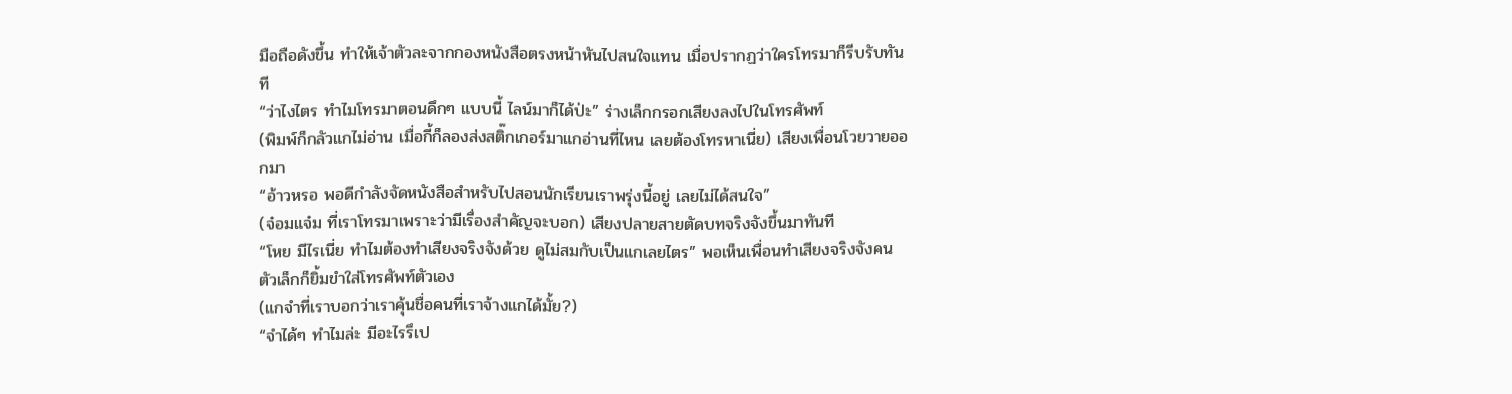มือถือดังขึ้น ทำให้เจ้าตัวละจากกองหนังสือตรงหน้าหันไปสนใจแทน เมื่อปรากฏว่าใครโทรมาก็รีบรับทันที
“ว่าไงไตร ทำไมโทรมาตอนดึกๆ แบบนี้ ไลน์มาก็ได้ป่ะ” ร่างเล็กกรอกเสียงลงไปในโทรศัพท์
(พิมพ์ก็กลัวแกไม่อ่าน เมื่อกี้ก็ลองส่งสติ๊กเกอร์มาแกอ่านที่ไหน เลยต้องโทรหาเนี่ย) เสียงเพื่อนโวยวายออกมา
“อ้าวหรอ พอดีกำลังจัดหนังสือสำหรับไปสอนนักเรียนเราพรุ่งนี้อยู่ เลยไม่ได้สนใจ”
(จ๋อมแจ๋ม ที่เราโทรมาเพราะว่ามีเรื่องสำคัญจะบอก) เสียงปลายสายตัดบทจริงจังขึ้นมาทันที
“โหย มีไรเนี่ย ทำไมต้องทำเสียงจริงจังด้วย ดูไม่สมกับเป็นแกเลยไตร” พอเห็นเพื่อนทำเสียงจริงจังคนตัวเล็กก็ยิ้มขำใส่โทรศัพท์ตัวเอง
(แกจำที่เราบอกว่าเราคุ้นชื่อคนที่เราจ้างแกได้มั้ย?)
“จำได้ๆ ทำไมล่ะ มีอะไรรึเป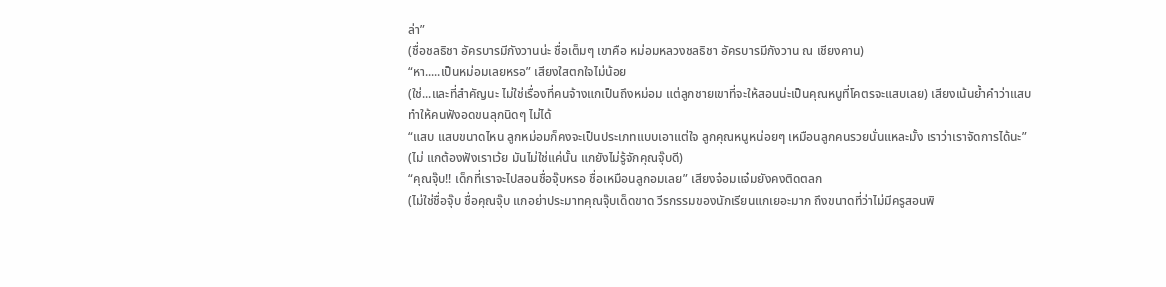ล่า”
(ชื่อชลธิชา อัครบารมีกังวานน่ะ ชื่อเต็มๆ เขาคือ หม่อมหลวงชลธิชา อัครบารมีกังวาน ณ เชียงคาน)
“หา.....เป็นหม่อมเลยหรอ” เสียงใสตกใจไม่น้อย
(ใช่...และที่สำคัญนะ ไม่ใช่เรื่องที่คนจ้างแกเป็นถึงหม่อม แต่ลูกชายเขาที่จะให้สอนน่ะเป็นคุณหนูที่โคตรจะแสบเลย) เสียงเน้นย้ำคำว่าแสบทำให้คนฟังอดขนลุกนิดๆ ไม่ได้
“แสบ แสบขนาดไหน ลูกหม่อมก็คงจะเป็นประเภทแบบเอาแต่ใจ ลูกคุณหนูหน่อยๆ เหมือนลูกคนรวยนั่นแหละมั้ง เราว่าเราจัดการได้นะ”
(ไม่ แกต้องฟังเราเว้ย มันไม่ใช่แค่นั้น แกยังไม่รู้จักคุณจุ๊บดี)
“คุณจุ๊บ!! เด็กที่เราจะไปสอนชื่อจุ๊บหรอ ชื่อเหมือนลูกอมเลย” เสียงจ๋อมแจ๋มยังคงติดตลก
(ไม่ใช่ชื่อจุ๊บ ชื่อคุณจุ๊บ แกอย่าประมาทคุณจุ๊บเด็ดขาด วีรกรรมของนักเรียนแกเยอะมาก ถึงขนาดที่ว่าไม่มีครูสอนพิ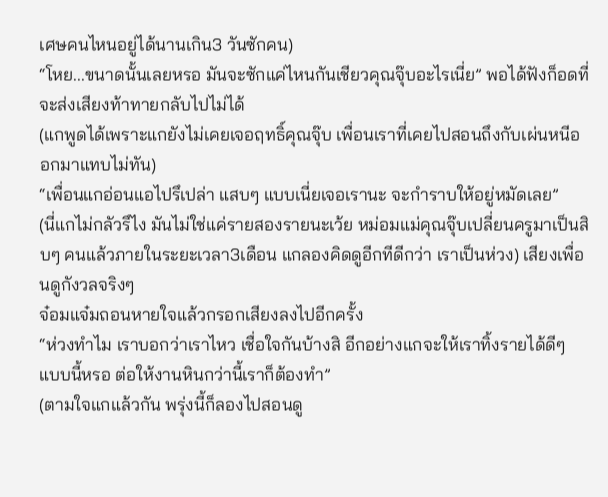เศษคนไหนอยู่ได้นานเกิน3 วันซักคน)
“โหย...ขนาดนั้นเลยหรอ มันจะซักแค่ไหนกันเชียวคุณจุ๊บอะไรเนี่ย” พอได้ฟังก็อดที่จะส่งเสียงท้าทายกลับไปไม่ได้
(แกพูดได้เพราะแกยังไม่เคยเจอฤทธิ์คุณจุ๊บ เพื่อนเราที่เคยไปสอนถึงกับเผ่นหนีออกมาแทบไม่ทัน)
“เพื่อนแกอ่อนแอไปรึเปล่า แสบๆ แบบเนี่ยเจอเรานะ จะกำราบให้อยู่หมัดเลย”
(นี่แกไม่กลัวรึไง มันไม่ใช่แค่รายสองรายนะเว้ย หม่อมแม่คุณจุ๊บเปลี่ยนครูมาเป็นสิบๆ คนแล้วภายในระยะเวลา3เดือน แกลองคิดดูอีกทีดีกว่า เราเป็นห่วง) เสียงเพื่อนดูกังวลจริงๆ
จ๋อมแจ๋มถอนหายใจแล้วกรอกเสียงลงไปอีกครั้ง
“ห่วงทำไม เราบอกว่าเราไหว เชื่อใจกันบ้างสิ อีกอย่างแกจะให้เราทิ้งรายได้ดีๆ แบบนี้หรอ ต่อให้งานหินกว่านี้เราก็ต้องทำ”
(ตามใจแกแล้วกัน พรุ่งนี้ก็ลองไปสอนดู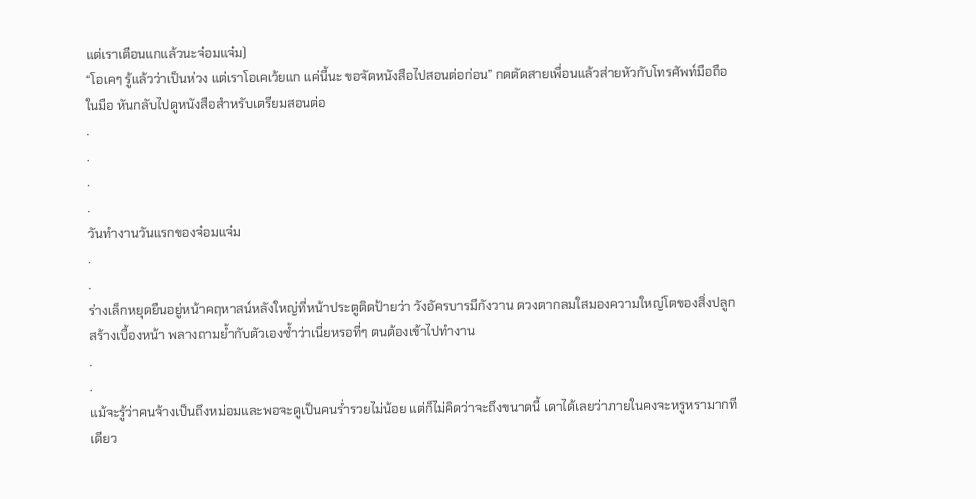แต่เราเตือนแกแล้วนะจ๋อมแจ๋ม)
“โอเคๆ รู้แล้วว่าเป็นห่วง แต่เราโอเคเว้ยแก แค่นี้นะ ขอจัดหนังสือไปสอนต่อก่อน” กดตัดสายเพื่อนแล้วส่ายหัวกับโทรศัพท์มือถือในมือ หันกลับไปดูหนังสือสำหรับเตรียมสอนต่อ
.
.
.
.
วันทำงานวันแรกของจ๋อมแจ๋ม
.
.
ร่างเล็กหยุดยืนอยู่หน้าคฤหาสน์หลังใหญ่ที่หน้าประตูติดป้ายว่า วังอัครบารมีกังวาน ดวงตากลมใสมองความใหญ่โตของสิ่งปลูกสร้างเบื้องหน้า พลางถามย้ำกับตัวเองซ้ำว่าเนี่ยหรอที่ๆ ตนต้องเข้าไปทำงาน
.
.
แม้จะรู้ว่าคนจ้างเป็นถึงหม่อมและพอจะดูเป็นคนร่ำรวยไม่น้อย แต่ก็ไม่คิดว่าจะถึงขนาดนี้ เดาได้เลยว่าภายในคงจะหรูหรามากทีเดียว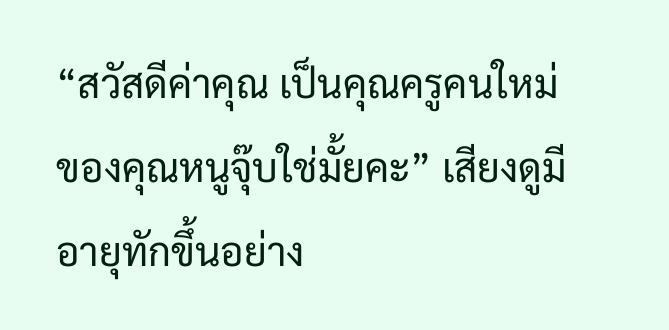“สวัสดีค่าคุณ เป็นคุณครูคนใหม่ของคุณหนูจุ๊บใช่มั้ยคะ” เสียงดูมีอายุทักขึ้นอย่าง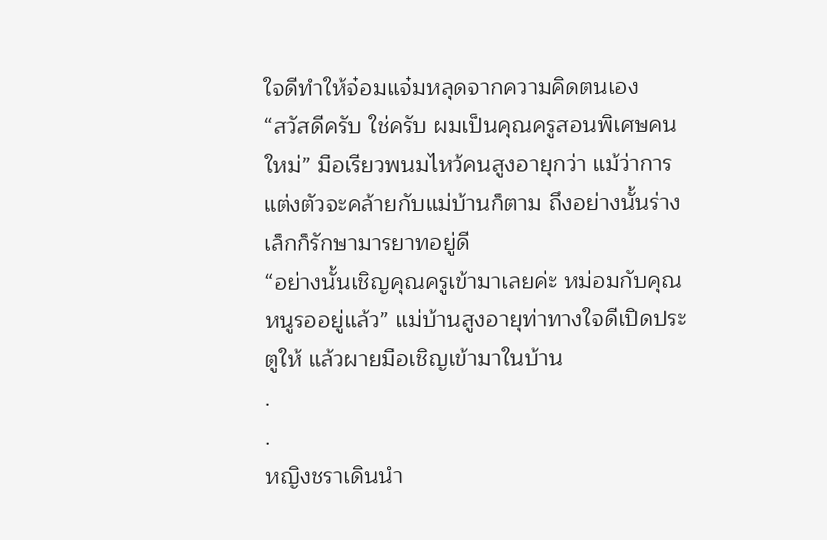ใจดีทำให้จ๋อมแจ๋มหลุดจากความคิดตนเอง
“สวัสดีครับ ใช่ครับ ผมเป็นคุณครูสอนพิเศษคนใหม่” มือเรียวพนมไหว้คนสูงอายุกว่า แม้ว่าการแต่งตัวจะคล้ายกับแม่บ้านก็ตาม ถึงอย่างนั้นร่างเล็กก็รักษามารยาทอยู่ดี
“อย่างนั้นเชิญคุณครูเข้ามาเลยค่ะ หม่อมกับคุณหนูรออยู่แล้ว” แม่บ้านสูงอายุท่าทางใจดีเปิดประตูให้ แล้วผายมือเชิญเข้ามาในบ้าน
.
.
หญิงชราเดินนำ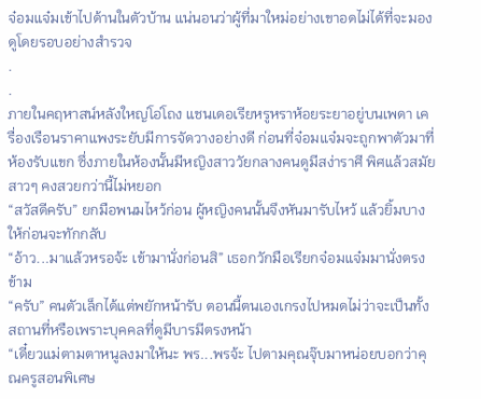จ๋อมแจ๋มเข้าไปด้านในตัวบ้าน แน่นอนว่าผู้ที่มาใหม่อย่างเขาอดไม่ได้ที่จะมองดูโดยรอบอย่างสำรวจ
.
.
ภายในคฤหาสน์หลังใหญ่โอ่โถง แชนเดอเรียหรูหราห้อยระยาอยู่บนเพดา เครื่องเรือนราคาแพงระยับมีการจัดวางอย่างดี ก่อนที่จ๋อมแจ๋มจะถูกพาตัวมาที่ห้องรับแขก ซึ่งภายในห้องนั้นมีหญิงสาววัยกลางคนดูมีสง่าราศี พิศแล้วสมัยสาวๆ คงสวยกว่านี้ไม่หยอก
“สวัสดีครับ” ยกมือพนมไหว้ก่อน ผู้หญิงคนนั้นจึงหันมารับไหว้ แล้วยิ้มบางให้ก่อนจะทักกลับ
“อ้าว...มาแล้วหรอจ้ะ เข้ามานั่งก่อนสิ” เธอกวักมือเรียกจ๋อมแจ๋มมานั่งตรงข้าม
“ครับ” คนตัวเล็กได้แต่พยักหน้ารับ ตอนนี้ตนเองเกรงไปหมดไม่ว่าจะเป็นทั้งสถานที่หรือเพราะบุคคลที่ดูมีบารมีตรงหน้า
“เดี๋ยวแม่ตามตาหนูลงมาให้นะ พร...พรจ้ะ ไปตามคุณจุ๊บมาหน่อยบอกว่าคุณครูสอนพิเศษ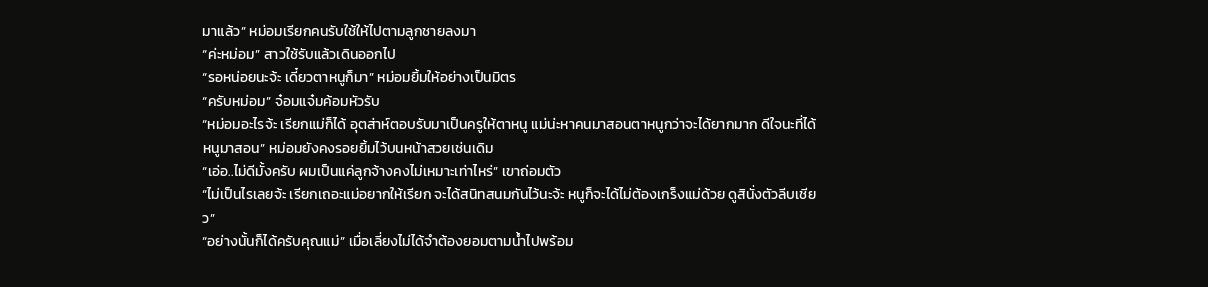มาแล้ว” หม่อมเรียกคนรับใช้ให้ไปตามลูกชายลงมา
“ค่ะหม่อม” สาวใช้รับแล้วเดินออกไป
“รอหน่อยนะจ้ะ เดี๋ยวตาหนูก็มา” หม่อมยิ้มให้อย่างเป็นมิตร
“ครับหม่อม” จ๋อมแจ๋มค้อมหัวรับ
“หม่อมอะไรจ้ะ เรียกแม่ก็ได้ อุตส่าห์ตอบรับมาเป็นครูให้ตาหนู แม่น่ะหาคนมาสอนตาหนูกว่าจะได้ยากมาก ดีใจนะที่ได้หนูมาสอน” หม่อมยังคงรอยยิ้มไว้บนหน้าสวยเช่นเดิม
“เอ่อ..ไม่ดีมั้งครับ ผมเป็นแค่ลูกจ้างคงไม่เหมาะเท่าไหร่” เขาถ่อมตัว
“ไม่เป็นไรเลยจ้ะ เรียกเถอะแม่อยากให้เรียก จะได้สนิทสนมกันไว้นะจ้ะ หนูก็จะได้ไม่ต้องเกร็งแม่ด้วย ดูสินั่งตัวลีบเชียว”
“อย่างนั้นก็ได้ครับคุณแม่” เมื่อเลี่ยงไม่ได้จำต้องยอมตามน้ำไปพร้อม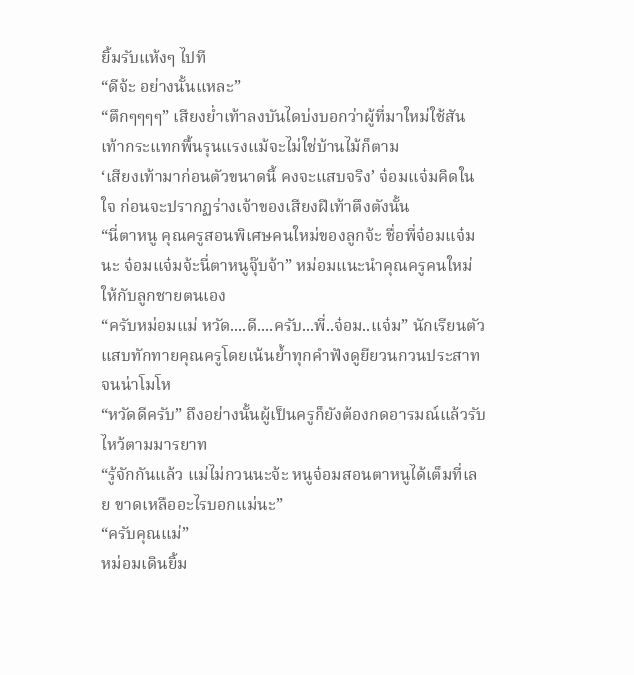ยิ้มรับแห้งๆ ไปที
“ดีจ้ะ อย่างนั้นแหละ”
“ตึกๆๆๆๆ” เสียงย่ำเท้าลงบันไดบ่งบอกว่าผู้ที่มาใหม่ใช้สันเท้ากระแทกพื้นรุนแรงแม้จะไม่ใช่บ้านไม้ก็ตาม
‘เสียงเท้ามาก่อนตัวขนาดนี้ คงจะแสบจริง’ จ๋อมแจ๋มคิดในใจ ก่อนจะปรากฏร่างเจ้าของเสียงฝีเท้าตึงตังนั้น
“นี่ตาหนู คุณครูสอนพิเศษคนใหม่ของลูกจ้ะ ชื่อพี่จ๋อมแจ๋มนะ จ๋อมแจ๋มจ้ะนี่ตาหนูจุ๊บจ้า” หม่อมแนะนำคุณครูคนใหม่ให้กับลูกชายตนเอง
“ครับหม่อมแม่ หวัด....ดี....ครับ...พี่..จ๋อม..แจ๋ม” นักเรียนตัวแสบทักทายคุณครูโดยเน้นย้ำทุกคำฟังดูยียวนกวนประสาทจนน่าโมโห
“หวัดดีครับ” ถึงอย่างนั้นผู้เป็นครูก็ยังต้องกดอารมณ์แล้วรับไหว้ตามมารยาท
“รู้จักกันแล้ว แม่ไม่กวนนะจ้ะ หนูจ๋อมสอนตาหนูได้เต็มที่เลย ขาดเหลืออะไรบอกแม่นะ”
“ครับคุณแม่”
หม่อมเดินยิ้ม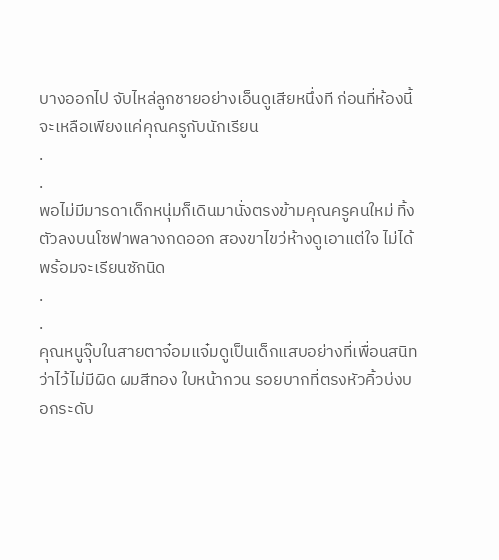บางออกไป จับไหล่ลูกชายอย่างเอ็นดูเสียหนึ่งที ก่อนที่ห้องนี้จะเหลือเพียงแค่คุณครูกับนักเรียน
.
.
พอไม่มีมารดาเด็กหนุ่มก็เดินมานั่งตรงข้ามคุณครูคนใหม่ ทิ้งตัวลงบนโซฟาพลางกดออก สองขาไขว่ห้างดูเอาแต่ใจ ไม่ได้พร้อมจะเรียนซักนิด
.
.
คุณหนูจุ๊บในสายตาจ๋อมแจ๋มดูเป็นเด็กแสบอย่างที่เพื่อนสนิทว่าไว้ไม่มีผิด ผมสีทอง ใบหน้ากวน รอยบากที่ตรงหัวคิ้วบ่งบอกระดับ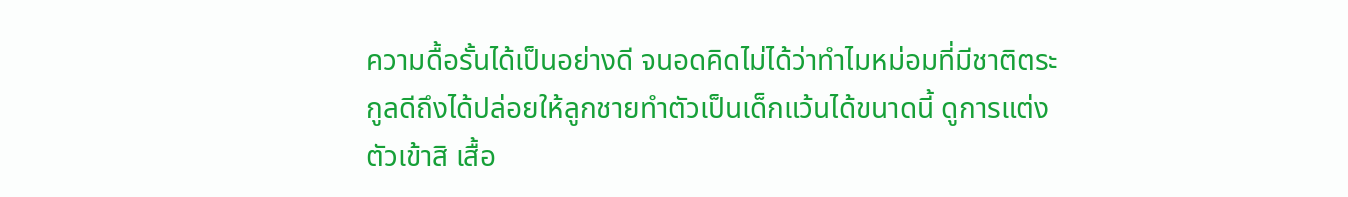ความดื้อรั้นได้เป็นอย่างดี จนอดคิดไม่ได้ว่าทำไมหม่อมที่มีชาติตระกูลดีถึงได้ปล่อยให้ลูกชายทำตัวเป็นเด็กแว้นได้ขนาดนี้ ดูการแต่งตัวเข้าสิ เสื้อ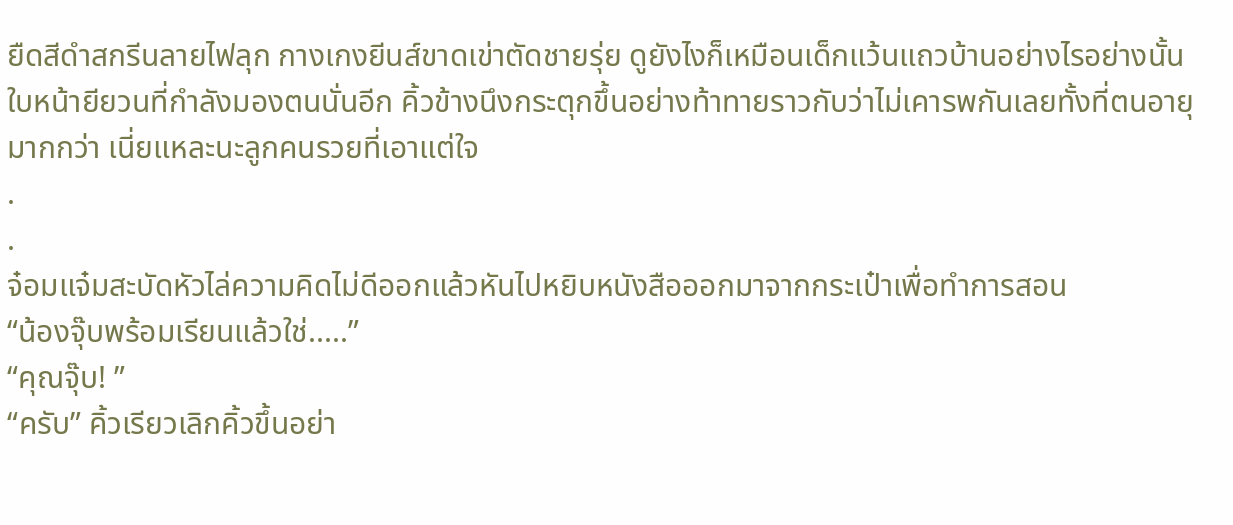ยืดสีดำสกรีนลายไฟลุก กางเกงยีนส์ขาดเข่าตัดชายรุ่ย ดูยังไงก็เหมือนเด็กแว้นแถวบ้านอย่างไรอย่างนั้น ใบหน้ายียวนที่กำลังมองตนนั่นอีก คิ้วข้างนึงกระตุกขึ้นอย่างท้าทายราวกับว่าไม่เคารพกันเลยทั้งที่ตนอายุมากกว่า เนี่ยแหละนะลูกคนรวยที่เอาแต่ใจ
.
.
จ๋อมแจ๋มสะบัดหัวไล่ความคิดไม่ดีออกแล้วหันไปหยิบหนังสือออกมาจากกระเป๋าเพื่อทำการสอน
“น้องจุ๊บพร้อมเรียนแล้วใช่.....”
“คุณจุ๊บ! ”
“ครับ” คิ้วเรียวเลิกคิ้วขึ้นอย่า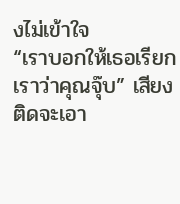งไม่เข้าใจ
“เราบอกให้เธอเรียกเราว่าคุณจุ๊บ” เสียงติดจะเอา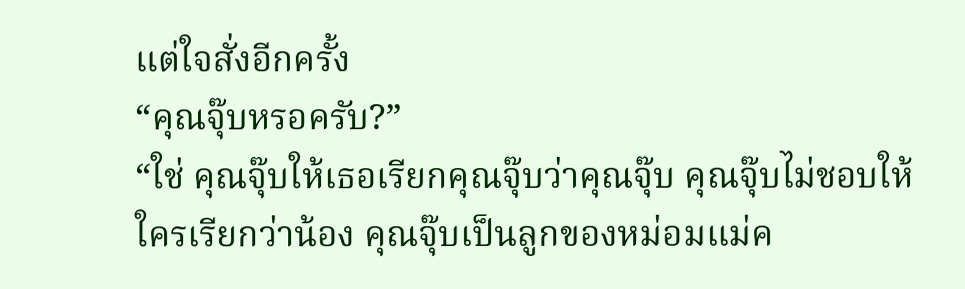แต่ใจสั่งอีกครั้ง
“คุณจุ๊บหรอครับ?”
“ใช่ คุณจุ๊บให้เธอเรียกคุณจุ๊บว่าคุณจุ๊บ คุณจุ๊บไม่ชอบให้ใครเรียกว่าน้อง คุณจุ๊บเป็นลูกของหม่อมแม่ค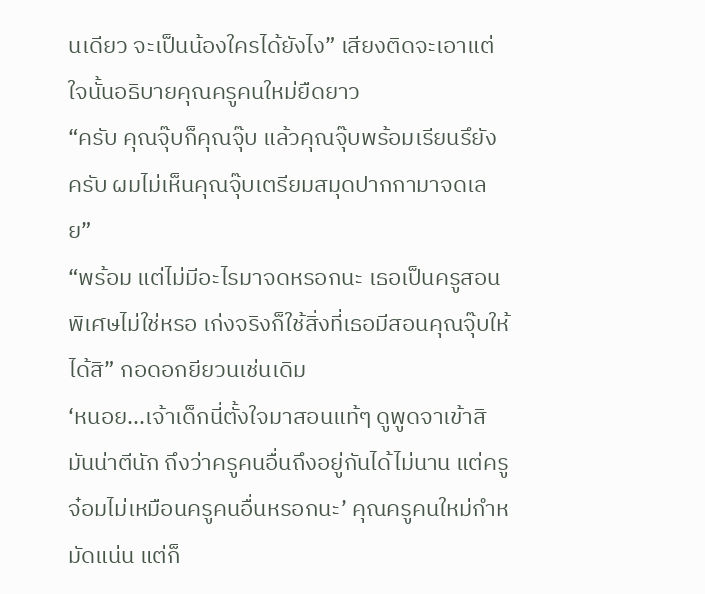นเดียว จะเป็นน้องใครได้ยังไง” เสียงติดจะเอาแต่ใจนั้นอธิบายคุณครูคนใหม่ยืดยาว
“ครับ คุณจุ๊บก็คุณจุ๊บ แล้วคุณจุ๊บพร้อมเรียนรึยังครับ ผมไม่เห็นคุณจุ๊บเตรียมสมุดปากกามาจดเลย”
“พร้อม แต่ไม่มีอะไรมาจดหรอกนะ เธอเป็นครูสอนพิเศษไม่ใช่หรอ เก่งจริงก็ใช้สิ่งที่เธอมีสอนคุณจุ๊บให้ได้สิ” กอดอกยียวนเช่นเดิม
‘หนอย...เจ้าเด็กนี่ตั้งใจมาสอนแท้ๆ ดูพูดจาเข้าสิ มันน่าตีนัก ถึงว่าครูคนอื่นถึงอยู่กันได้ไม่นาน แต่ครูจ๋อมไม่เหมือนครูคนอื่นหรอกนะ’ คุณครูคนใหม่กำหมัดแน่น แต่ก็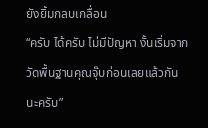ยังยิ้มกลบเกลื่อน
“ครับ ได้ครับ ไม่มีปัญหา งั้นเริ่มจากวัดพื้นฐานคุณจุ๊บก่อนเลยแล้วกันนะครับ”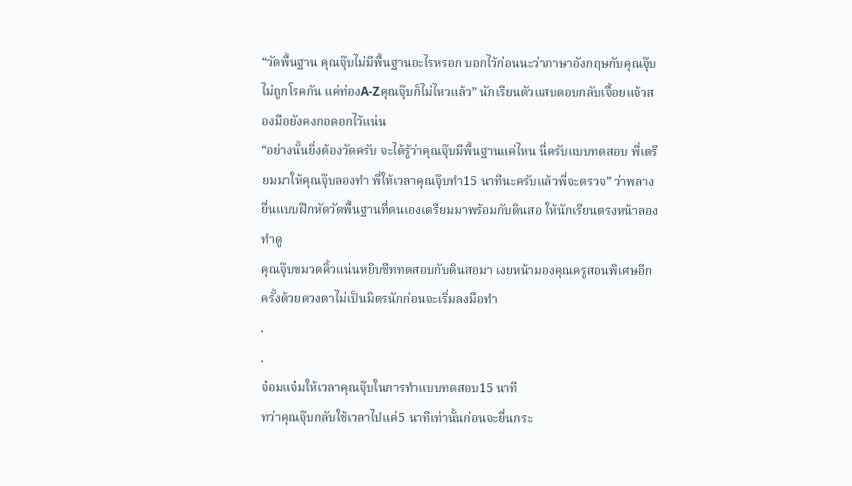“วัดพื้นฐาน คุณจุ๊บไม่มีพื้นฐานอะไรหรอก บอกไว้ก่อนนะว่าภาษาอังกฤษกับคุณจุ๊บไม่ถูกโรคกัน แค่ท่องA-Zคุณจุ๊บก็ไม่ไหวแล้ว” นักเรียนตัวแสบตอบกลับเจื้อยแจ้วสองมือยังคงกอดอกไว้แน่น
“อย่างนั้นยิ่งต้องวัดครับ จะได้รู้ว่าคุณจุ๊บมีพื้นฐานแค่ไหน นี่ครับแบบทดสอบ พี่เตรียมมาให้คุณจุ๊บลองทำ พี่ให้เวลาคุณจุ๊บทำ15 นาทีนะครับแล้วพี่จะตรวจ” ว่าพลางยื่นแบบฝึกหัดวัดพื้นฐานที่ตนเองเตรียมมาพร้อมกับดินสอ ให้นักเรียนตรงหน้าลองทำดู
คุณจุ๊บขมวดคิ้วแน่นหยิบชีททดสอบกับดินสอมา เงยหน้ามองคุณครูสอนพิเศษอีกครั้งด้วยดวงตาไม่เป็นมิตรนักก่อนจะเริ่มลงมือทำ
.
.
จ๋อมแจ๋มให้เวลาคุณจุ๊บในการทำแบบทดสอบ15 นาที
ทว่าคุณจุ๊บกลับใช้เวลาไปแค่5 นาทีเท่านั้นก่อนจะยื่นกระ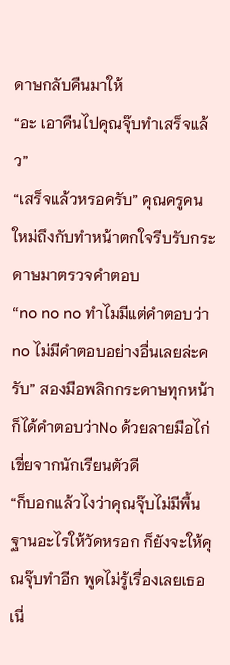ดาษกลับคืนมาให้
“อะ เอาคืนไปคุณจุ๊บทำเสร็จแล้ว”
“เสร็จแล้วหรอครับ” คุณครูคนใหม่ถึงกับทำหน้าตกใจรีบรับกระดาษมาตรวจคำตอบ
“no no no ทำไมมีแต่คำตอบว่าno ไม่มีคำตอบอย่างอื่นเลยล่ะครับ” สองมือพลิกกระดาษทุกหน้าก็ได้คำตอบว่าNo ด้วยลายมือไก่เขี่ยจากนักเรียนตัวดี
“ก็บอกแล้วไงว่าคุณจุ๊บไม่มีพื้นฐานอะไรให้วัดหรอก ก็ยังจะให้คุณจุ๊บทำอีก พูดไม่รู้เรื่องเลยเธอเนี่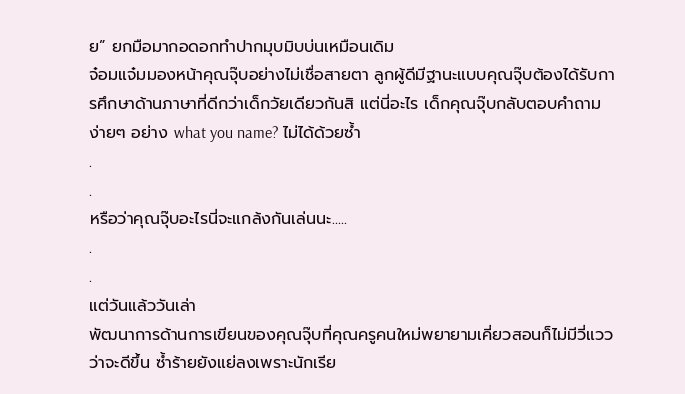ย” ยกมือมากอดอกทำปากมุบมิบบ่นเหมือนเดิม
จ๋อมแจ๋มมองหน้าคุณจุ๊บอย่างไม่เชื่อสายตา ลูกผู้ดีมีฐานะแบบคุณจุ๊บต้องได้รับการศึกษาด้านภาษาที่ดีกว่าเด็กวัยเดียวกันสิ แต่นี่อะไร เด็กคุณจุ๊บกลับตอบคำถามง่ายๆ อย่าง what you name? ไม่ได้ด้วยซ้ำ
.
.
หรือว่าคุณจุ๊บอะไรนี่จะแกล้งกันเล่นนะ.....
.
.
แต่วันแล้ววันเล่า
พัฒนาการด้านการเขียนของคุณจุ๊บที่คุณครูคนใหม่พยายามเคี่ยวสอนก็ไม่มีวี่แววว่าจะดีขึ้น ซ้ำร้ายยังแย่ลงเพราะนักเรีย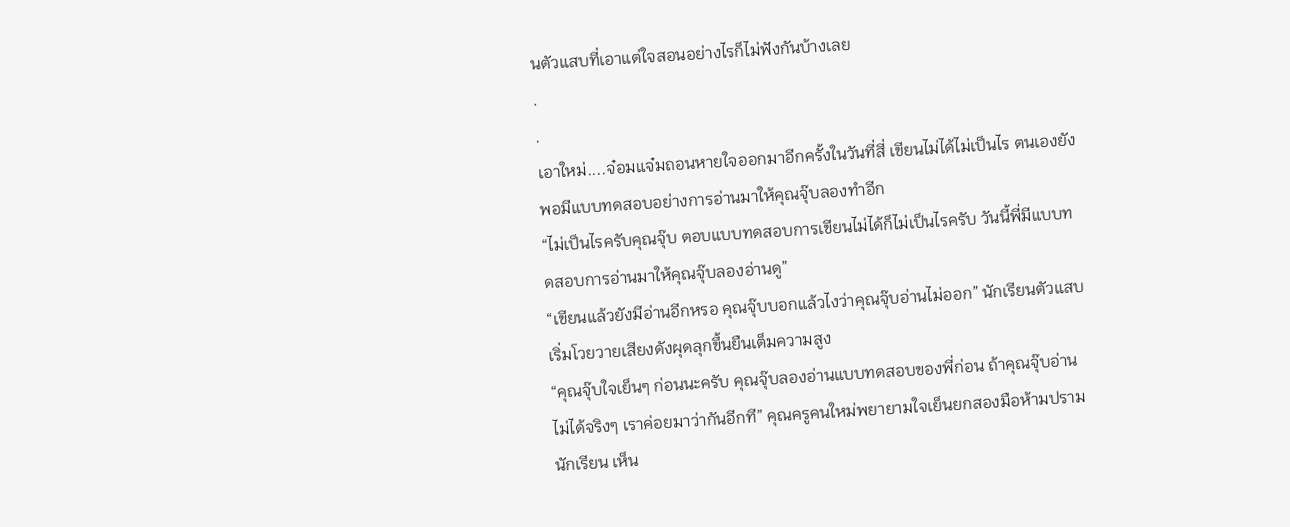นตัวแสบที่เอาแต่ใจสอนอย่างไรก็ไม่ฟังกันบ้างเลย
.
.
เอาใหม่....จ๋อมแจ๋มถอนหายใจออกมาอีกครั้งในวันที่สี่ เขียนไม่ได้ไม่เป็นไร ตนเองยังพอมีแบบทดสอบอย่างการอ่านมาให้คุณจุ๊บลองทำอีก
“ไม่เป็นไรครับคุณจุ๊บ ตอบแบบทดสอบการเขียนไม่ได้ก็ไม่เป็นไรครับ วันนี้พี่มีแบบทดสอบการอ่านมาให้คุณจุ๊บลองอ่านดู”
“เขียนแล้วยังมีอ่านอีกหรอ คุณจุ๊บบอกแล้วไงว่าคุณจุ๊บอ่านไม่ออก” นักเรียนตัวแสบเริ่มโวยวายเสียงดังผุดลุกขึ้นยืนเต็มความสูง
“คุณจุ๊บใจเย็นๆ ก่อนนะครับ คุณจุ๊บลองอ่านแบบทดสอบของพี่ก่อน ถ้าคุณจุ๊บอ่านไม่ได้จริงๆ เราค่อยมาว่ากันอีกที” คุณครูคนใหม่พยายามใจเย็นยกสองมือห้ามปรามนักเรียน เห็น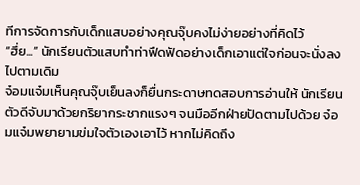ทีการจัดการกับเด็กแสบอย่างคุณจุ๊บคงไม่ง่ายอย่างที่คิดไว้
“ฮึ่ย...” นักเรียนตัวแสบทำท่าฟึดฟัดอย่างเด็กเอาแต่ใจก่อนจะนั่งลงไปตามเดิม
จ๋อมแจ๋มเห็นคุณจุ๊บเย็นลงก็ยื่นกระดาษทดสอบการอ่านให้ นักเรียนตัวดีจับมาด้วยกริยากระชากแรงๆ จนมืออีกฝ่ายปัดตามไปด้วย จ๋อมแจ๋มพยายามข่มใจตัวเองเอาไว้ หากไม่คิดถึง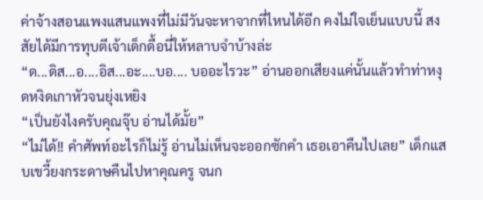ค่าจ้างสอนแพงแสนแพงที่ไม่มีวันจะหาจากที่ไหนได้อีก คงไม่ใจเย็นแบบนี้ สงสัยได้มีการทุบตีเจ้าเด็กดื้อนี่ให้หลาบจำบ้างล่ะ
“ด...ดิส...อ....อิส...อะ....บอ.... บออะไรวะ” อ่านออกเสียงแค่นั้นแล้วทำท่าหงุดหงิดเกาหัวจนยุ่งเหยิง
“เป็นยังไงครับคุณจุ๊บ อ่านได้มั้ย”
“ไม่ได้!! คำศัพท์อะไรก็ไม่รู้ อ่านไม่เห็นจะออกซักคำ เธอเอาคืนไปเลย” เด็กแสบเขวี้ยงกระดาษคืนไปหาคุณครู จนก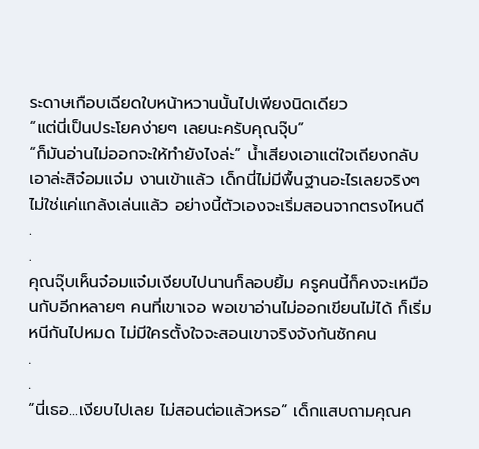ระดาษเกือบเฉียดใบหน้าหวานนั้นไปเพียงนิดเดียว
“แต่นี่เป็นประโยคง่ายๆ เลยนะครับคุณจุ๊บ”
“ก็มันอ่านไม่ออกจะให้ทำยังไงล่ะ” น้ำเสียงเอาแต่ใจเถียงกลับ
เอาล่ะสิจ๋อมแจ๋ม งานเข้าแล้ว เด็กนี่ไม่มีพื้นฐานอะไรเลยจริงๆ ไม่ใช่แค่แกล้งเล่นแล้ว อย่างนี้ตัวเองจะเริ่มสอนจากตรงไหนดี
.
.
คุณจุ๊บเห็นจ๋อมแจ๋มเงียบไปนานก็ลอบยิ้ม ครูคนนี้ก็คงจะเหมือนกับอีกหลายๆ คนที่เขาเจอ พอเขาอ่านไม่ออกเขียนไม่ได้ ก็เริ่มหนีกันไปหมด ไม่มีใครตั้งใจจะสอนเขาจริงจังกันซักคน
.
.
“นี่เธอ...เงียบไปเลย ไม่สอนต่อแล้วหรอ” เด็กแสบถามคุณค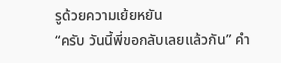รูด้วยความเย้ยหยัน
“ครับ วันนี้พี่ขอกลับเลยแล้วกัน” คำ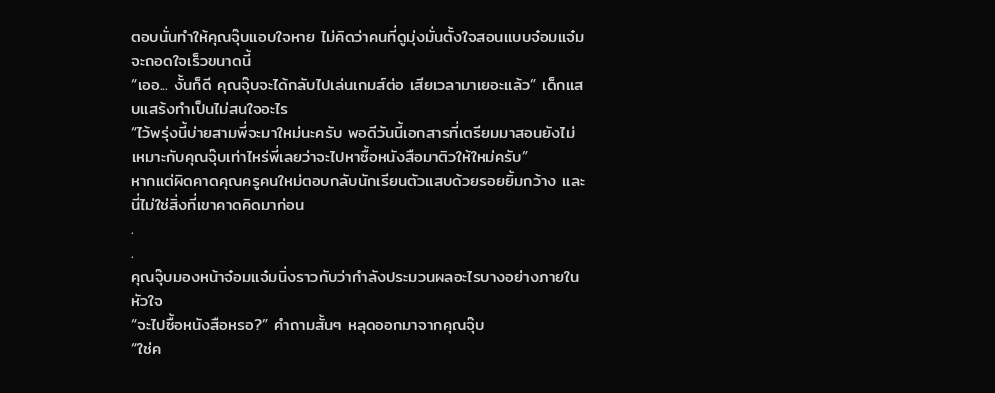ตอบนั่นทำให้คุณจุ๊บแอบใจหาย ไม่คิดว่าคนที่ดูมุ่งมั่นตั้งใจสอนแบบจ๋อมแจ๋มจะถอดใจเร็วขนาดนี้
“เออ... งั้นก็ดี คุณจุ๊บจะได้กลับไปเล่นเกมส์ต่อ เสียเวลามาเยอะแล้ว” เด็กแสบแสร้งทำเป็นไม่สนใจอะไร
“ไว้พรุ่งนี้บ่ายสามพี่จะมาใหม่นะครับ พอดีวันนี้เอกสารที่เตรียมมาสอนยังไม่เหมาะกับคุณจุ๊บเท่าไหร่พี่เลยว่าจะไปหาซื้อหนังสือมาติวให้ใหม่ครับ”
หากแต่ผิดคาดคุณครูคนใหม่ตอบกลับนักเรียนตัวแสบด้วยรอยยิ้มกว้าง และนี่ไม่ใช่สิ่งที่เขาคาดคิดมาก่อน
.
.
คุณจุ๊บมองหน้าจ๋อมแจ๋มนิ่งราวกับว่ากำลังประมวนผลอะไรบางอย่างภายในหัวใจ
“จะไปซื้อหนังสือหรอ?” คำถามสั้นๆ หลุดออกมาจากคุณจุ๊บ
“ใช่ค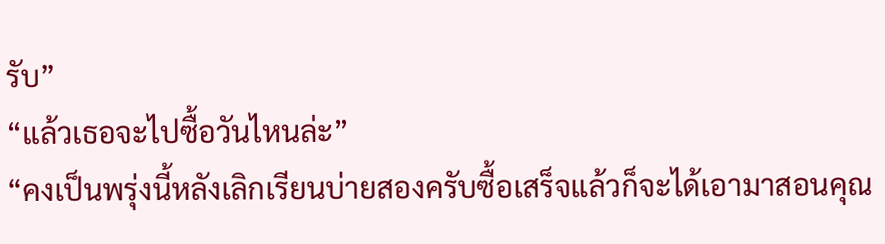รับ”
“แล้วเธอจะไปซื้อวันไหนล่ะ”
“คงเป็นพรุ่งนี้หลังเลิกเรียนบ่ายสองครับซื้อเสร็จแล้วก็จะได้เอามาสอนคุณ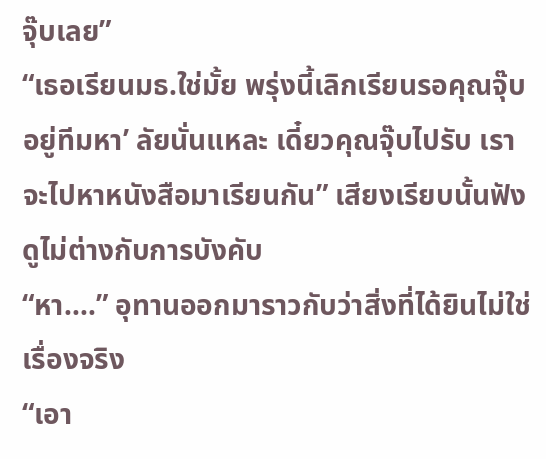จุ๊บเลย”
“เธอเรียนมธ.ใช่มั้ย พรุ่งนี้เลิกเรียนรอคุณจุ๊บอยู่ทีมหา’ ลัยนั่นแหละ เดี๋ยวคุณจุ๊บไปรับ เราจะไปหาหนังสือมาเรียนกัน” เสียงเรียบนั้นฟังดูไม่ต่างกับการบังคับ
“หา....” อุทานออกมาราวกับว่าสิ่งที่ได้ยินไม่ใช่เรื่องจริง
“เอา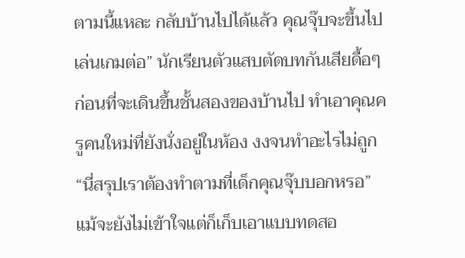ตามนี้แหละ กลับบ้านไปได้แล้ว คุณจุ๊บจะขึ้นไปเล่นเกมต่อ” นักเรียนตัวแสบตัดบทกันเสียดื้อๆ ก่อนที่จะเดินขึ้นชั้นสองของบ้านไป ทำเอาคุณครูคนใหม่ที่ยังนั่งอยู่ในห้อง งงจนทำอะไรไม่ถูก
“นี่สรุปเราต้องทำตามที่เด็กคุณจุ๊บบอกหรอ” แม้จะยังไม่เข้าใจแต่ก็เก็บเอาแบบทดสอ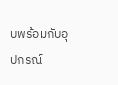บพร้อมกับอุปกรณ์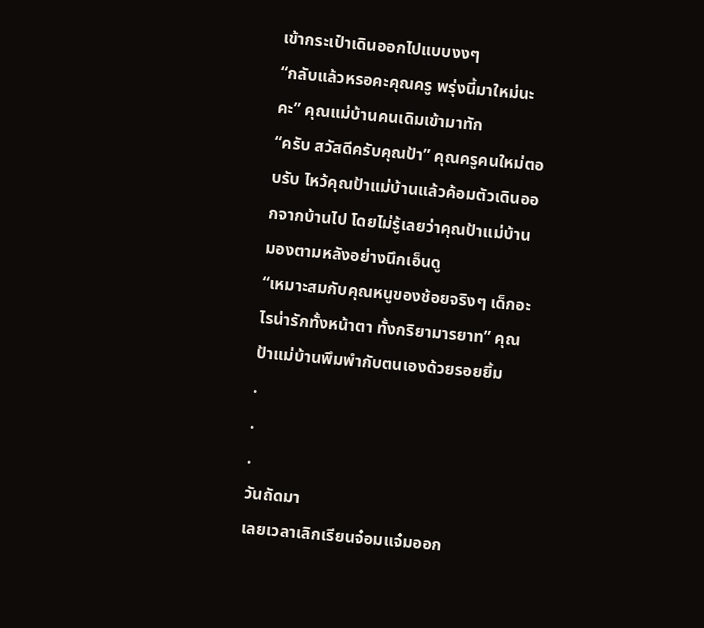เข้ากระเป๋าเดินออกไปแบบงงๆ
“กลับแล้วหรอคะคุณครู พรุ่งนี้มาใหม่นะคะ” คุณแม่บ้านคนเดิมเข้ามาทัก
“ครับ สวัสดีครับคุณป้า” คุณครูคนใหม่ตอบรับ ไหว้คุณป้าแม่บ้านแล้วค้อมตัวเดินออกจากบ้านไป โดยไม่รู้เลยว่าคุณป้าแม่บ้านมองตามหลังอย่างนึกเอ็นดู
“เหมาะสมกับคุณหนูของช้อยจริงๆ เด็กอะไรน่ารักทั้งหน้าตา ทั้งกริยามารยาท” คุณป้าแม่บ้านพึมพำกับตนเองด้วยรอยยิ้ม
.
.
.
วันถัดมา
เลยเวลาเลิกเรียนจ๋อมแจ๋มออก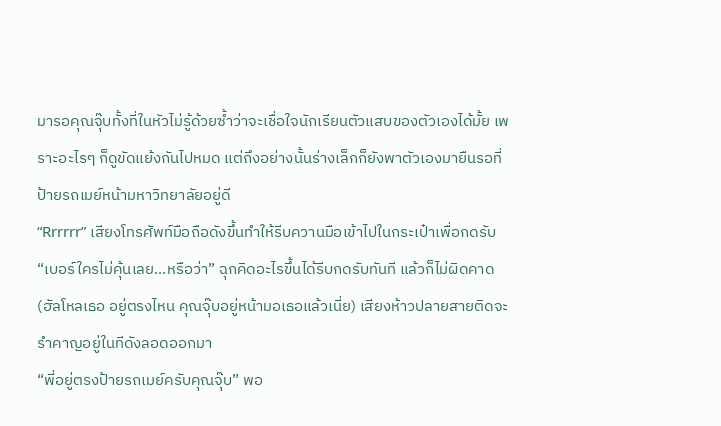มารอคุณจุ๊บทั้งที่ในหัวไม่รู้ด้วยซ้ำว่าจะเชื่อใจนักเรียนตัวแสบของตัวเองได้มั้ย เพราะอะไรๆ ก็ดูขัดแย้งกันไปหมด แต่ถึงอย่างนั้นร่างเล็กก็ยังพาตัวเองมายืนรอที่ป้ายรถเมย์หน้ามหาวิทยาลัยอยู่ดี
“Rrrrrr” เสียงโทรศัพท์มือถือดังขึ้นทำให้รีบควานมือเข้าไปในกระเป๋าเพื่อกดรับ
“เบอร์ใครไม่คุ้นเลย...หรือว่า” ฉุกคิดอะไรขึ้นได้รีบกดรับทันที แล้วก็ไม่ผิดคาด
(ฮัลโหลเธอ อยู่ตรงไหน คุณจุ๊บอยู่หน้ามอเธอแล้วเนี่ย) เสียงห้าวปลายสายติดจะรำคาญอยู่ในทีดังลอดออกมา
“พี่อยู่ตรงป้ายรถเมย์ครับคุณจุ๊บ” พอ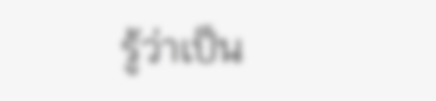รู้ว่าเป็น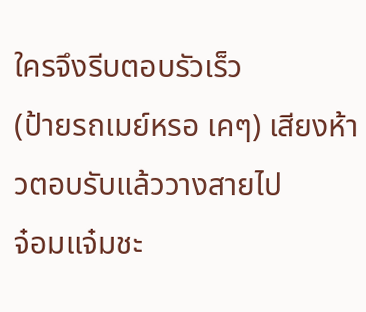ใครจึงรีบตอบรัวเร็ว
(ป้ายรถเมย์หรอ เคๆ) เสียงห้าวตอบรับแล้ววางสายไป
จ๋อมแจ๋มชะ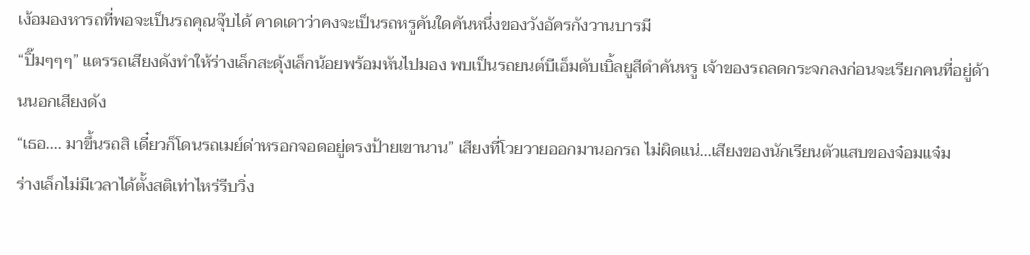เง้อมองหารถที่พอจะเป็นรถคุณจุ๊บได้ คาดเดาว่าคงจะเป็นรถหรูคันใดคันหนึ่งของวังอัครกังวานบารมี
“ปิ๊มๆๆๆ” แตรรถเสียงดังทำให้ร่างเล็กสะดุ้งเล็กน้อยพร้อมหันไปมอง พบเป็นรถยนต์บีเอ็มดับเบิ้ลยูสีดำคันหรู เจ้าของรถลดกระจกลงก่อนจะเรียกคนที่อยู่ด้านนอกเสียงดัง
“เธอ.... มาขึ้นรถสิ เดี๋ยวก็โดนรถเมย์ด่าหรอกจอดอยู่ตรงป้ายเขานาน” เสียงที่โวยวายออกมานอกรถ ไม่ผิดแน่...เสียงของนักเรียนตัวแสบของจ๋อมแจ๋ม
ร่างเล็กไม่มีเวลาได้ตั้งสติเท่าไหร่รีบวิ่ง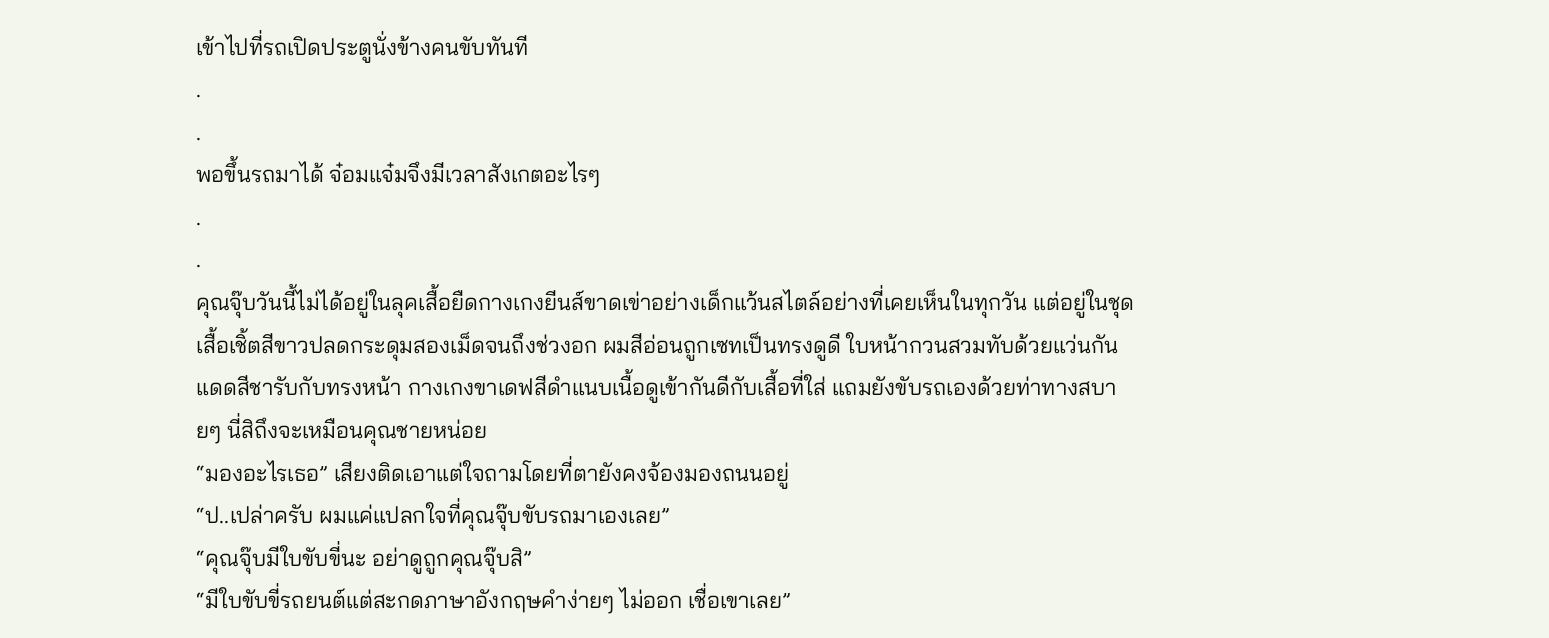เข้าไปที่รถเปิดประตูนั่งข้างคนขับทันที
.
.
พอขึ้นรถมาได้ จ๋อมแจ๋มจึงมีเวลาสังเกตอะไรๆ
.
.
คุณจุ๊บวันนี้ไม่ได้อยู่ในลุคเสื้อยืดกางเกงยีนส์ขาดเข่าอย่างเด็กแว้นสไตล์อย่างที่เคยเห็นในทุกวัน แต่อยู่ในชุดเสื้อเชิ้ตสีขาวปลดกระดุมสองเม็ดจนถึงช่วงอก ผมสีอ่อนถูกเซทเป็นทรงดูดี ใบหน้ากวนสวมทับด้วยแว่นกันแดดสีชารับกับทรงหน้า กางเกงขาเดฟสีดำแนบเนื้อดูเข้ากันดีกับเสื้อที่ใส่ แถมยังขับรถเองด้วยท่าทางสบายๆ นี่สิถึงจะเหมือนคุณชายหน่อย
“มองอะไรเธอ” เสียงติดเอาแต่ใจถามโดยที่ตายังคงจ้องมองถนนอยู่
“ป..เปล่าครับ ผมแค่แปลกใจที่คุณจุ๊บขับรถมาเองเลย”
“คุณจุ๊บมีใบขับขี่นะ อย่าดูถูกคุณจุ๊บสิ”
“มีใบขับขี่รถยนต์แต่สะกดภาษาอังกฤษคำง่ายๆ ไม่ออก เชื่อเขาเลย”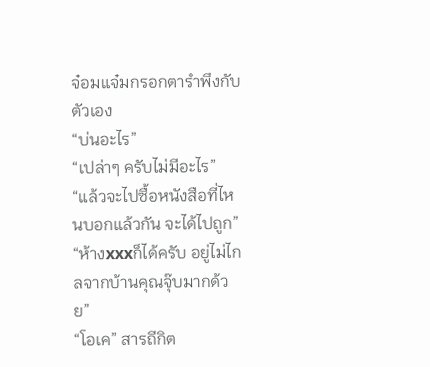จ๋อมแจ๋มกรอกตารำพึงกับตัวเอง
“บ่นอะไร”
“เปล่าๆ ครับไม่มีอะไร”
“แล้วจะไปซื้อหนังสือที่ไหนบอกแล้วกัน จะได้ไปถูก”
“ห้างxxxก็ได้ครับ อยู่ไม่ไกลจากบ้านคุณจุ๊บมากด้วย”
“โอเค” สารถีกิต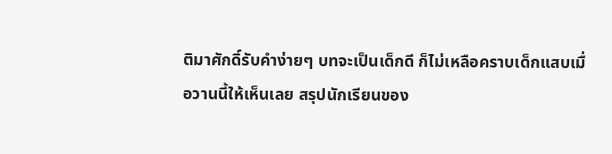ติมาศักดิ์รับคำง่ายๆ บทจะเป็นเด็กดี ก็ไม่เหลือคราบเด็กแสบเมื่อวานนี้ให้เห็นเลย สรุปนักเรียนของ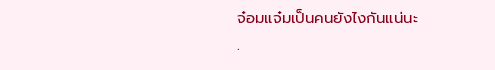จ๋อมแจ๋มเป็นคนยังไงกันแน่นะ
.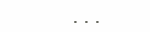...